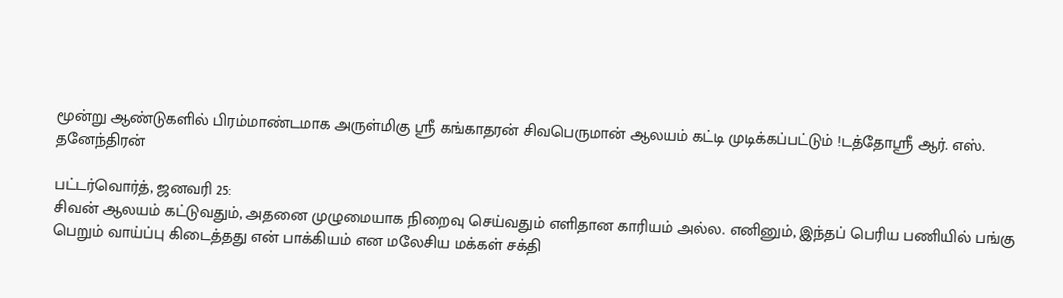மூன்று ஆண்டுகளில் பிரம்மாண்டமாக அருள்மிகு ஸ்ரீ கங்காதரன் சிவபெருமான் ஆலயம் கட்டி முடிக்கப்பட்டும் !டத்தோஸ்ரீ ஆர். எஸ். தனேந்திரன்

பட்டர்வொர்த், ஜனவரி 25:
சிவன் ஆலயம் கட்டுவதும், அதனை முழுமையாக நிறைவு செய்வதும் எளிதான காரியம் அல்ல. எனினும், இந்தப் பெரிய பணியில் பங்கு பெறும் வாய்ப்பு கிடைத்தது என் பாக்கியம் என மலேசிய மக்கள் சக்தி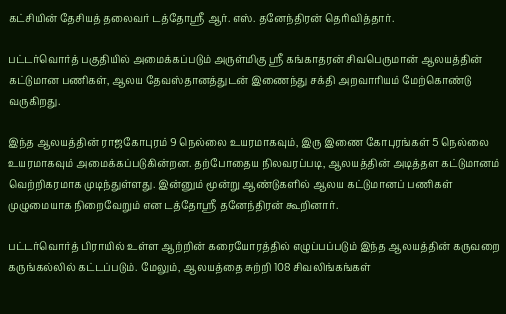கட்சியின் தேசியத் தலைவர் டத்தோஸ்ரீ ஆர். எஸ். தனேந்திரன் தெரிவித்தார்.

பட்டர்வொர்த் பகுதியில் அமைக்கப்படும் அருள்மிகு ஸ்ரீ கங்காதரன் சிவபெருமான் ஆலயத்தின் கட்டுமான பணிகள், ஆலய தேவஸ்தானத்துடன் இணைந்து சக்தி அறவாரியம் மேற்கொண்டு வருகிறது.

இந்த ஆலயத்தின் ராஜகோபுரம் 9 நெல்லை உயரமாகவும், இரு இணை கோபுரங்கள் 5 நெல்லை உயரமாகவும் அமைக்கப்படுகின்றன. தற்போதைய நிலவரப்படி, ஆலயத்தின் அடித்தள கட்டுமானம் வெற்றிகரமாக முடிந்துள்ளது. இன்னும் மூன்று ஆண்டுகளில் ஆலய கட்டுமானப் பணிகள் முழுமையாக நிறைவேறும் என டத்தோஸ்ரீ தனேந்திரன் கூறினார்.

பட்டர்வொர்த் பிராயில் உள்ள ஆற்றின் கரையோரத்தில் எழுப்பப்படும் இந்த ஆலயத்தின் கருவறை கருங்கல்லில் கட்டப்படும். மேலும், ஆலயத்தை சுற்றி 108 சிவலிங்கங்கள்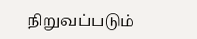நிறுவப்படும்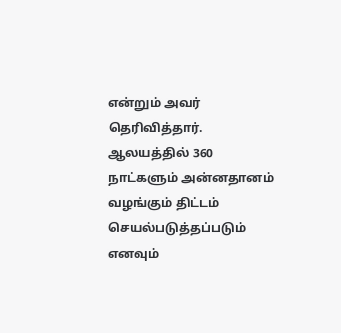என்றும் அவர் தெரிவித்தார்.
ஆலயத்தில் 360 நாட்களும் அன்னதானம் வழங்கும் திட்டம் செயல்படுத்தப்படும் எனவும்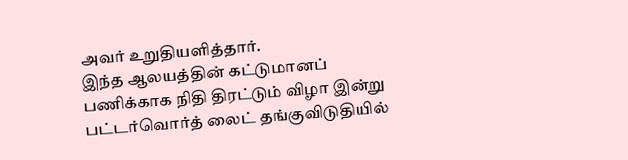அவர் உறுதியளித்தார்.
இந்த ஆலயத்தின் கட்டுமானப் பணிக்காக நிதி திரட்டும் விழா இன்று பட்டர்வொர்த் லைட் தங்குவிடுதியில்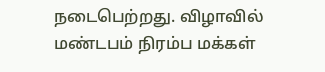நடைபெற்றது. விழாவில் மண்டபம் நிரம்ப மக்கள்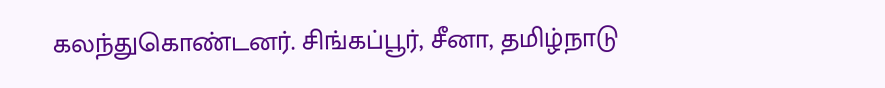கலந்துகொண்டனர். சிங்கப்பூர், சீனா, தமிழ்நாடு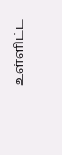உள்ளிட்ட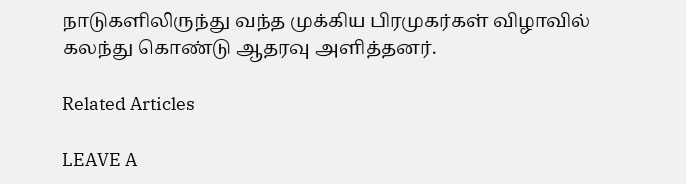நாடுகளிலிருந்து வந்த முக்கிய பிரமுகர்கள் விழாவில் கலந்து கொண்டு ஆதரவு அளித்தனர்.

Related Articles

LEAVE A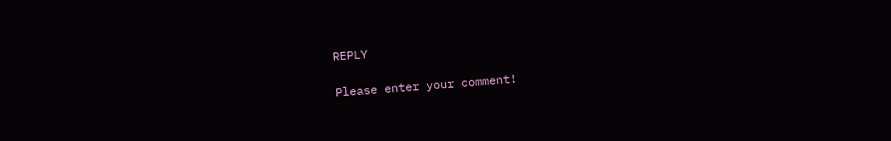REPLY

Please enter your comment!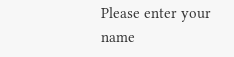Please enter your name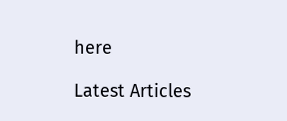here

Latest Articles